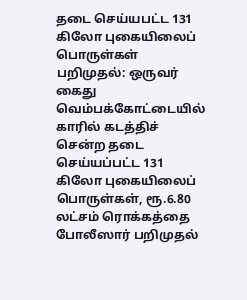தடை செய்யபட்ட 131 கிலோ புகையிலைப் பொருள்கள் பறிமுதல்: ஒருவர் கைது
வெம்பக்கோட்டையில் காரில் கடத்திச் சென்ற தடை செய்யப்பட்ட 131 கிலோ புகையிலைப் பொருள்கள், ரூ.6.80 லட்சம் ரொக்கத்தை போலீஸார் பறிமுதல்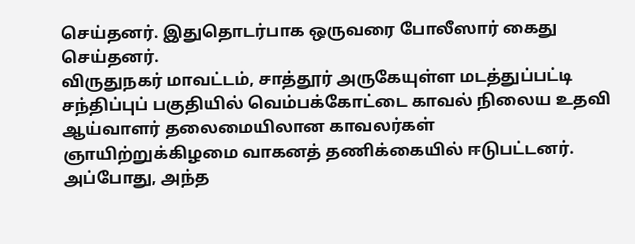செய்தனர். இதுதொடர்பாக ஒருவரை போலீஸார் கைது செய்தனர்.
விருதுநகர் மாவட்டம், சாத்தூர் அருகேயுள்ள மடத்துப்பட்டி சந்திப்புப் பகுதியில் வெம்பக்கோட்டை காவல் நிலைய உதவி ஆய்வாளர் தலைமையிலான காவலர்கள்
ஞாயிற்றுக்கிழமை வாகனத் தணிக்கையில் ஈடுபட்டனர். அப்போது, அந்த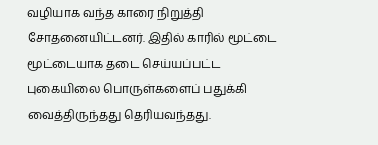வழியாக வந்த காரை நிறுத்தி சோதனையிட்டனர். இதில் காரில் மூட்டை மூட்டையாக தடை செய்யப்பட்ட புகையிலை பொருள்களைப் பதுக்கி வைத்திருந்தது தெரியவந்தது.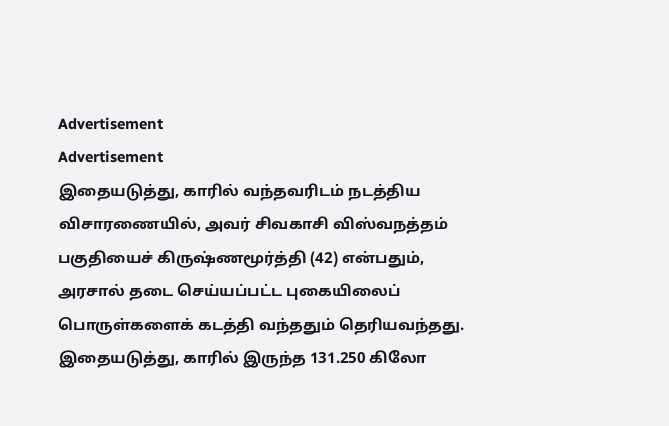Advertisement
Advertisement
இதையடுத்து, காரில் வந்தவரிடம் நடத்திய விசாரணையில், அவர் சிவகாசி விஸ்வநத்தம் பகுதியைச் கிருஷ்ணமூர்த்தி (42) என்பதும், அரசால் தடை செய்யப்பட்ட புகையிலைப் பொருள்களைக் கடத்தி வந்ததும் தெரியவந்தது.
இதையடுத்து, காரில் இருந்த 131.250 கிலோ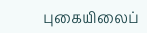புகையிலைப்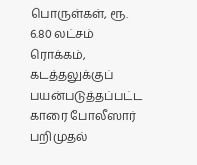பொருள்கள், ரூ. 6.80 லட்சம் ரொக்கம், கடத்தலுக்குப் பயன்படுத்தப்பட்ட காரை போலீஸார் பறிமுதல்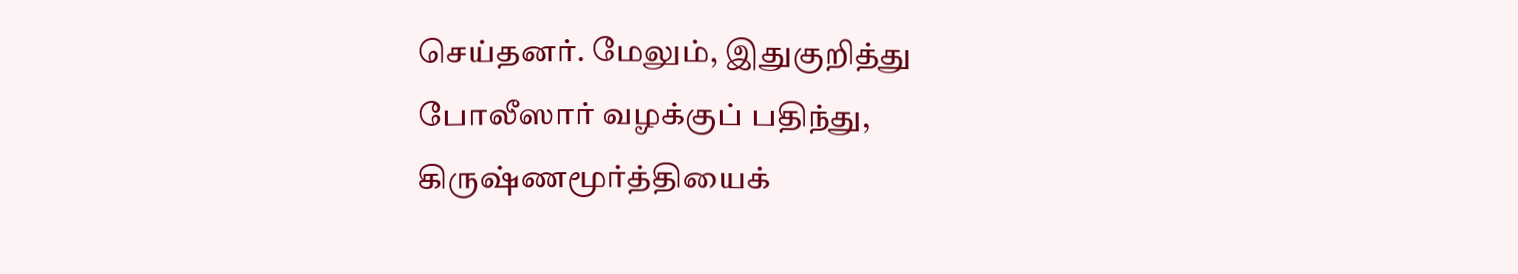செய்தனர். மேலும், இதுகுறித்து போலீஸார் வழக்குப் பதிந்து, கிருஷ்ணமூர்த்தியைக்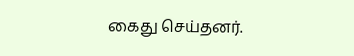கைது செய்தனர்.